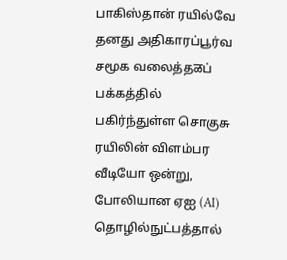பாகிஸ்தான் ரயில்வே தனது அதிகாரப்பூர்வ சமூக வலைத்தळப் பக்கத்தில் பகிர்ந்துள்ள சொகுசு ரயிலின் விளம்பர வீடியோ ஒன்று,  போலியான ஏஐ (AI) தொழில்நுட்பத்தால்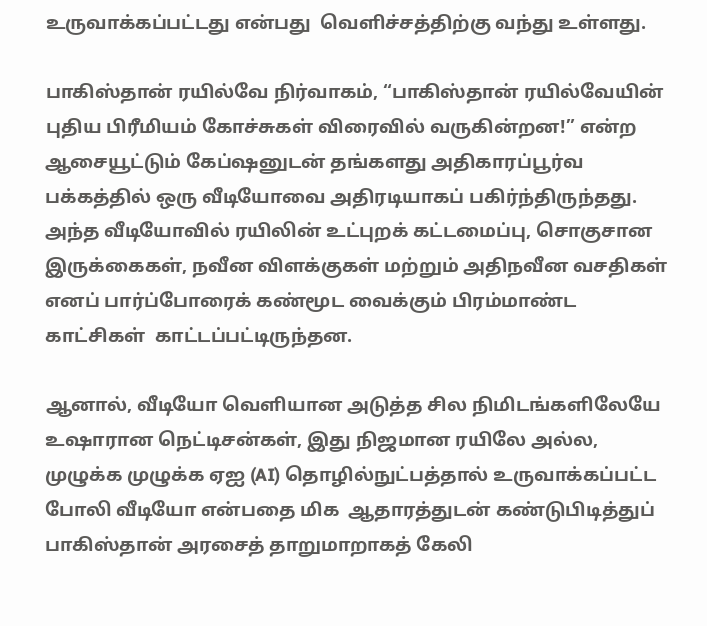உருவாக்கப்பட்டது என்பது  வெளிச்சத்திற்கு வந்து உள்ளது.

பாகிஸ்தான் ரயில்வே நிர்வாகம், “பாகிஸ்தான் ரயில்வேயின் புதிய பிரீமியம் கோச்சுகள் விரைவில் வருகின்றன!” என்ற ஆசையூட்டும் கேப்ஷனுடன் தங்களது அதிகாரப்பூர்வ பக்கத்தில் ஒரு வீடியோவை அதிரடியாகப் பகிர்ந்திருந்தது. அந்த வீடியோவில் ரயிலின் உட்புறக் கட்டமைப்பு, சொகுசான இருக்கைகள், நவீன விளக்குகள் மற்றும் அதிநவீன வசதிகள் எனப் பார்ப்போரைக் கண்மூட வைக்கும் பிரம்மாண்ட காட்சிகள்  காட்டப்பட்டிருந்தன.

ஆனால், வீடியோ வெளியான அடுத்த சில நிமிடங்களிலேயே உஷாரான நெட்டிசன்கள், இது நிஜமான ரயிலே அல்ல, முழுக்க முழுக்க ஏஐ (AI) தொழில்நுட்பத்தால் உருவாக்கப்பட்ட போலி வீடியோ என்பதை மிக  ஆதாரத்துடன் கண்டுபிடித்துப் பாகிஸ்தான் அரசைத் தாறுமாறாகத் கேலி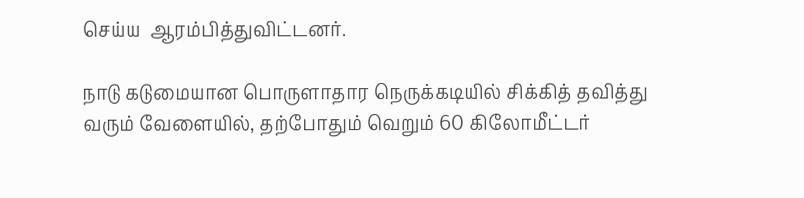செய்ய  ஆரம்பித்துவிட்டனர்.

நாடு கடுமையான பொருளாதார நெருக்கடியில் சிக்கித் தவித்து வரும் வேளையில், தற்போதும் வெறும் 60 கிலோமீட்டர்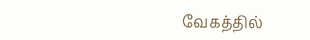வேகத்தில்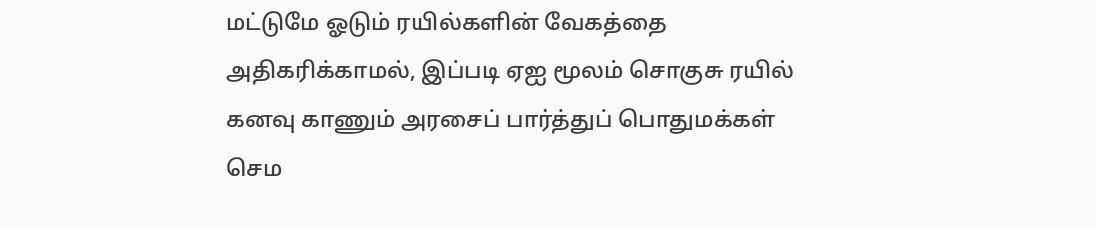மட்டுமே ஓடும் ரயில்களின் வேகத்தை அதிகரிக்காமல், இப்படி ஏஐ மூலம் சொகுசு ரயில் கனவு காணும் அரசைப் பார்த்துப் பொதுமக்கள் செம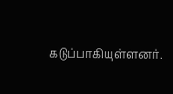கடுப்பாகியுள்ளனர்.